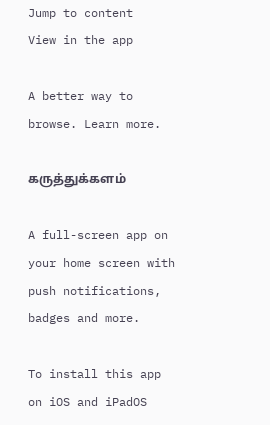Jump to content
View in the app

A better way to browse. Learn more.

கருத்துக்களம்

A full-screen app on your home screen with push notifications, badges and more.

To install this app on iOS and iPadOS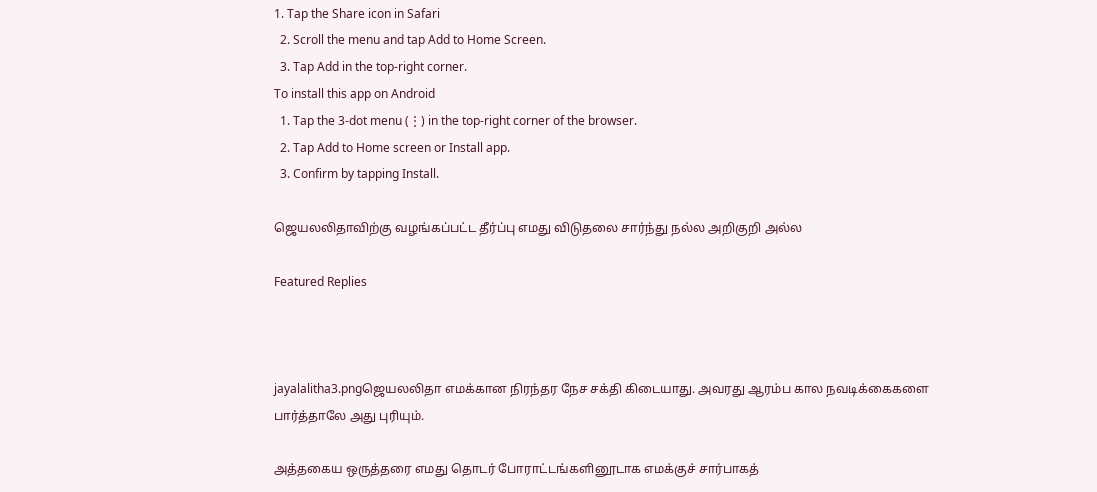1. Tap the Share icon in Safari
  2. Scroll the menu and tap Add to Home Screen.
  3. Tap Add in the top-right corner.
To install this app on Android
  1. Tap the 3-dot menu (⋮) in the top-right corner of the browser.
  2. Tap Add to Home screen or Install app.
  3. Confirm by tapping Install.

ஜெயலலிதாவிற்கு வழங்கப்பட்ட தீர்ப்பு எமது விடுதலை சார்ந்து நல்ல அறிகுறி அல்ல

Featured Replies



jayalalitha3.pngஜெயலலிதா எமக்கான நிரந்தர நேச சக்தி கிடையாது. அவரது ஆரம்ப கால நவடிக்கைகளை பார்த்தாலே அது புரியும்.

அத்தகைய ஒருத்தரை எமது தொடர் போராட்டங்களினூடாக எமக்குச் சார்பாகத்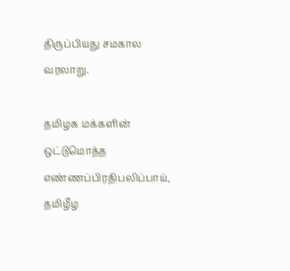திருப்பியது சமகால வரலாறு.

தமிழக மக்களின் ஒட்டுமொத்த எண்ணப்பிரதிபலிப்பாய், தமிழீழ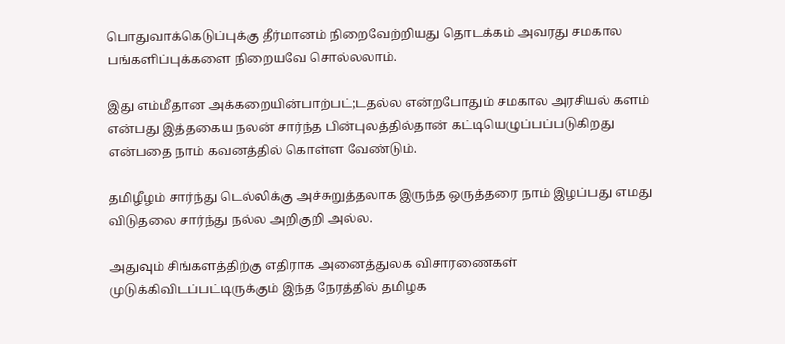பொதுவாக்கெடுப்புக்கு தீர்மானம் நிறைவேற்றியது தொடக்கம் அவரது சமகால பங்களிப்புக்களை நிறையவே சொல்லலாம்.

இது எம்மீதான அக்கறையின்பாற்பட்;டதல்ல என்றபோதும் சமகால அரசியல் களம் என்பது இத்தகைய நலன் சார்ந்த பின்புலத்தில்தான் கட்டியெழுப்பப்படுகிறது என்பதை நாம் கவனத்தில் கொள்ள வேண்டும்.

தமிழீழம் சார்ந்து டெல்லிக்கு அச்சுறுத்தலாக இருந்த ஒருத்தரை நாம் இழப்பது எமது விடுதலை சார்ந்து நல்ல அறிகுறி அல்ல.

அதுவும் சிங்களத்திற்கு எதிராக அனைத்துலக விசாரணைகள் முடுக்கிவிடப்பட்டிருக்கும் இந்த நேரத்தில் தமிழக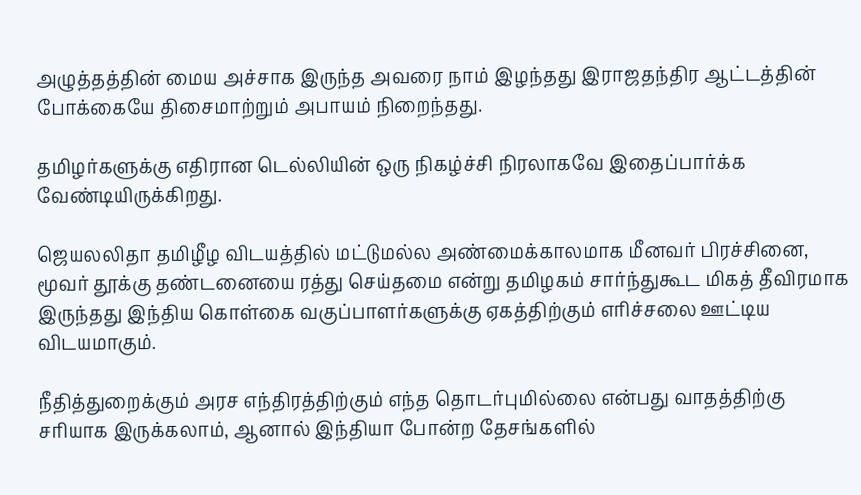அழுத்தத்தின் மைய அச்சாக இருந்த அவரை நாம் இழந்தது இராஜதந்திர ஆட்டத்தின் போக்கையே திசைமாற்றும் அபாயம் நிறைந்தது.

தமிழர்களுக்கு எதிரான டெல்லியின் ஒரு நிகழ்ச்சி நிரலாகவே இதைப்பார்க்க வேண்டியிருக்கிறது.

ஜெயலலிதா தமிழீழ விடயத்தில் மட்டுமல்ல அண்மைக்காலமாக மீனவர் பிரச்சினை, மூவர் தூக்கு தண்டனையை ரத்து செய்தமை என்று தமிழகம் சார்ந்துகூட மிகத் தீவிரமாக இருந்தது இந்திய கொள்கை வகுப்பாளர்களுக்கு ஏகத்திற்கும் எரிச்சலை ஊட்டிய விடயமாகும்.

நீதித்துறைக்கும் அரச எந்திரத்திற்கும் எந்த தொடர்புமில்லை என்பது வாதத்திற்கு சரியாக இருக்கலாம், ஆனால் இந்தியா போன்ற தேசங்களில்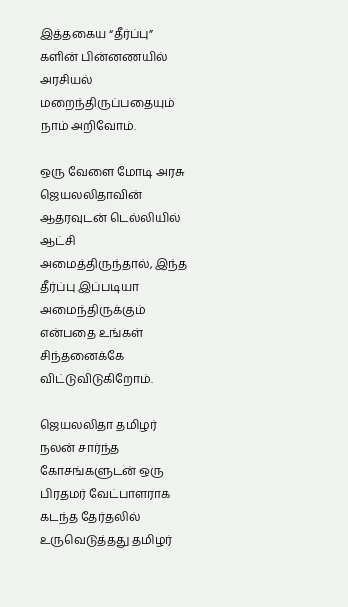இத்தகைய “தீர்ப்பு” களின் பின்னணயில் அரசியல் மறைந்திருப்பதையும் நாம் அறிவோம்.

ஒரு வேளை மோடி அரசு ஜெயலலிதாவின் ஆதரவுடன் டெல்லியில் ஆட்சி அமைத்திருந்தால், இந்த தீர்ப்பு இப்படியா அமைந்திருக்கும் என்பதை உங்கள் சிந்தனைக்கே விட்டுவிடுகிறோம்.

ஜெயலலிதா தமிழர் நலன் சார்ந்த கோசங்களுடன் ஒரு பிரதமர் வேட்பாளராக கடந்த தேர்தலில் உருவெடுத்தது தமிழர்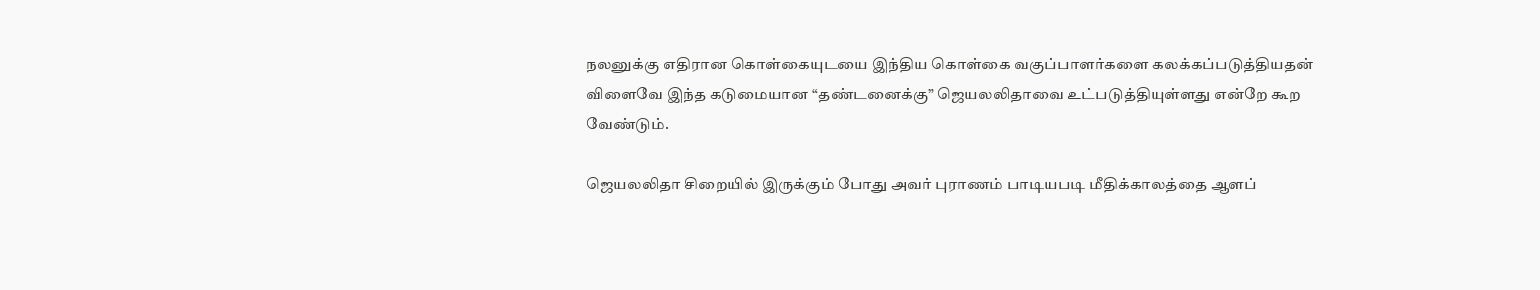நலனுக்கு எதிரான கொள்கையுடயை இந்திய கொள்கை வகுப்பாளர்களை கலக்கப்படுத்தியதன் விளைவே இந்த கடுமையான “தண்டனைக்கு” ஜெயலலிதாவை உட்படுத்தியுள்ளது என்றே கூற வேண்டும்.

ஜெயலலிதா சிறையில் இருக்கும் போது அவர் புராணம் பாடியபடி மீதிக்காலத்தை ஆளப்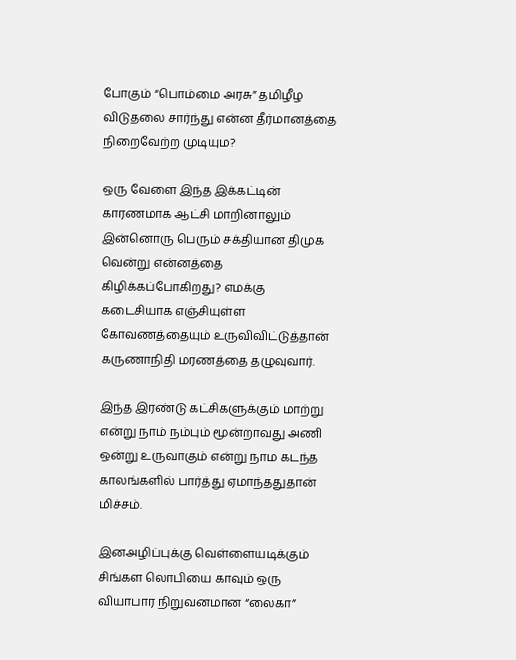போகும் “பொம்மை அரசு” தமிழீழ விடுதலை சார்ந்து என்ன தீர்மானத்தை நிறைவேற்ற முடியும?

ஒரு வேளை இந்த இக்கட்டின் காரணமாக ஆட்சி மாறினாலும் இன்னொரு பெரும் சக்தியான திமுக வென்று என்னத்தை கிழிக்கப்போகிறது? எமக்கு கடைசியாக எஞ்சியுள்ள கோவணத்தையும் உருவிவிட்டுத்தான் கருணாநிதி மரணத்தை தழுவுவார்.

இந்த இரண்டு கட்சிகளுக்கும் மாற்று என்று நாம் நம்பும் மூன்றாவது அணி ஒன்று உருவாகும் என்று நாம கடந்த காலங்களில் பார்த்து ஏமாந்ததுதான் மிச்சம்.

இனஅழிப்புக்கு வெள்ளையடிக்கும் சிங்கள லொபியை காவும் ஒரு வியாபார நிறுவனமான “லைகா”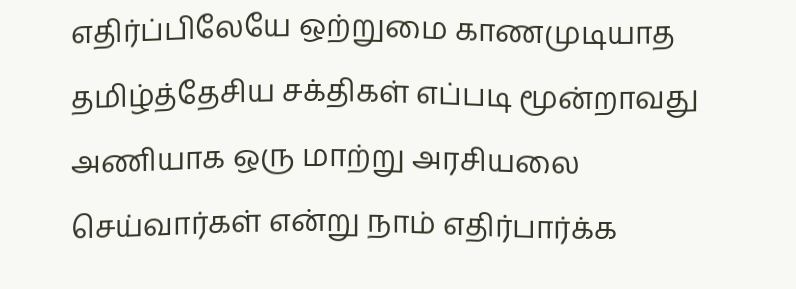எதிர்ப்பிலேயே ஒற்றுமை காணமுடியாத தமிழ்த்தேசிய சக்திகள் எப்படி மூன்றாவது அணியாக ஒரு மாற்று அரசியலை செய்வார்கள் என்று நாம் எதிர்பார்க்க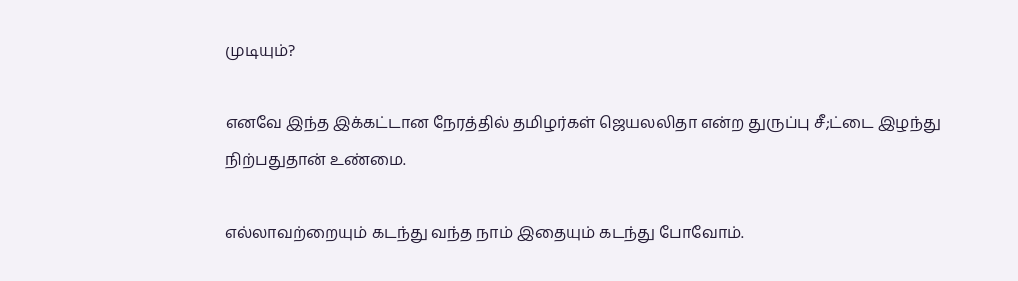முடியும்?

எனவே இந்த இக்கட்டான நேரத்தில் தமிழர்கள் ஜெயலலிதா என்ற துருப்பு சீ;ட்டை இழந்து நிற்பதுதான் உண்மை.

எல்லாவற்றையும் கடந்து வந்த நாம் இதையும் கடந்து போவோம்.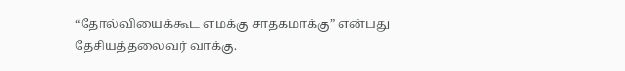“தோல்வியைக்கூட எமக்கு சாதகமாக்கு” என்பது தேசியத்தலைவர் வாக்கு.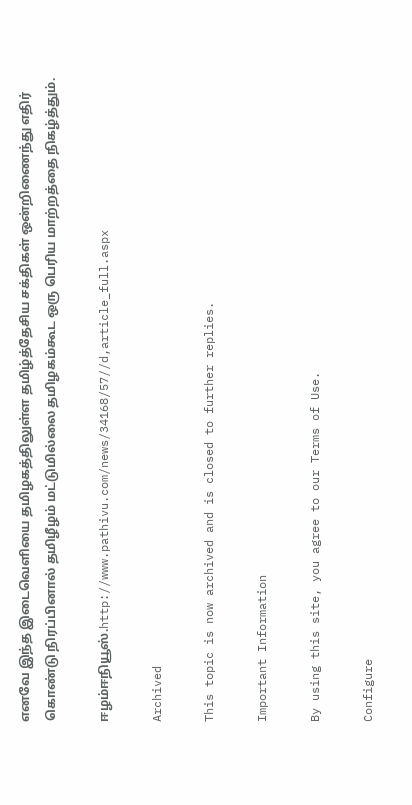எனவே இந்த இடைவெளியை தமிழகத்திலுள்ள தமிழ்த்தேசிய சக்திகள் ஒன்றிணைந்து எதிர் கொண்டு நிரப்பினால் தமிழீழம் மட்டுமில்லை தமிழகம்கூட ஒரு பெரிய மாற்றத்தை நிகழ்த்தும்.

ஈழம்ஈநியூஸ்.http://www.pathivu.com/news/34168/57//d,article_full.aspx

Archived

This topic is now archived and is closed to further replies.

Important Information

By using this site, you agree to our Terms of Use.

Configure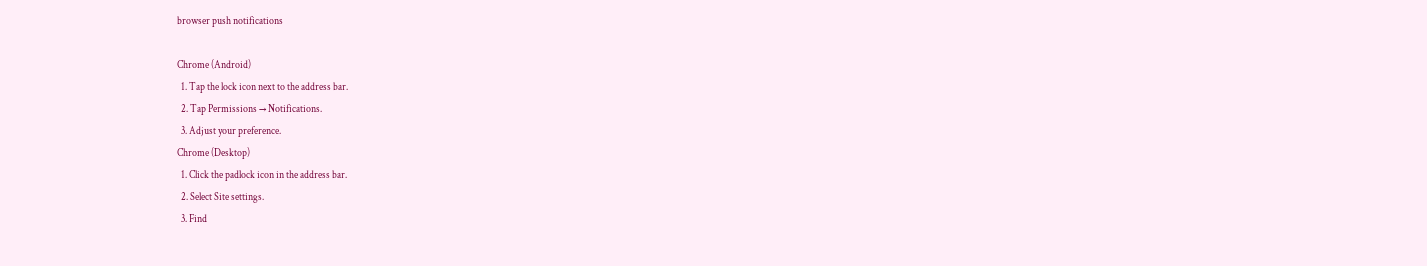browser push notifications

Chrome (Android)
  1. Tap the lock icon next to the address bar.
  2. Tap Permissions → Notifications.
  3. Adjust your preference.
Chrome (Desktop)
  1. Click the padlock icon in the address bar.
  2. Select Site settings.
  3. Find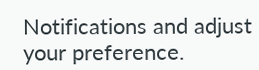Notifications and adjust your preference.